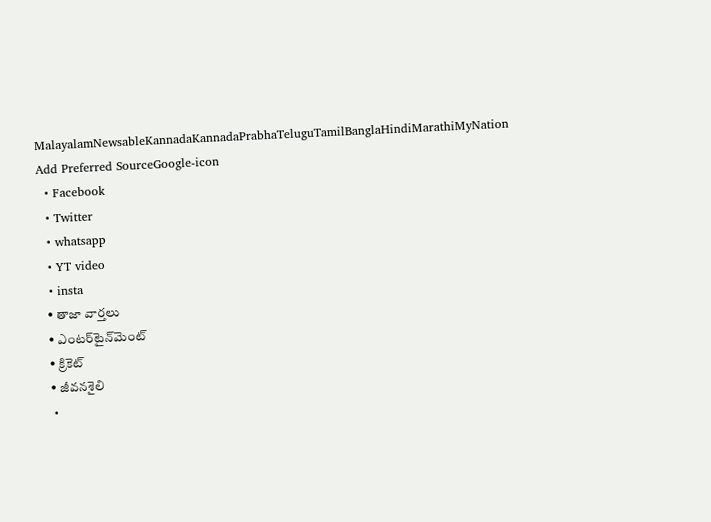MalayalamNewsableKannadaKannadaPrabhaTeluguTamilBanglaHindiMarathiMyNation
Add Preferred SourceGoogle-icon
  • Facebook
  • Twitter
  • whatsapp
  • YT video
  • insta
  • తాజా వార్తలు
  • ఎంటర్‌టైన్‌మెంట్
  • క్రికెట్
  • జీవనశైలి
  •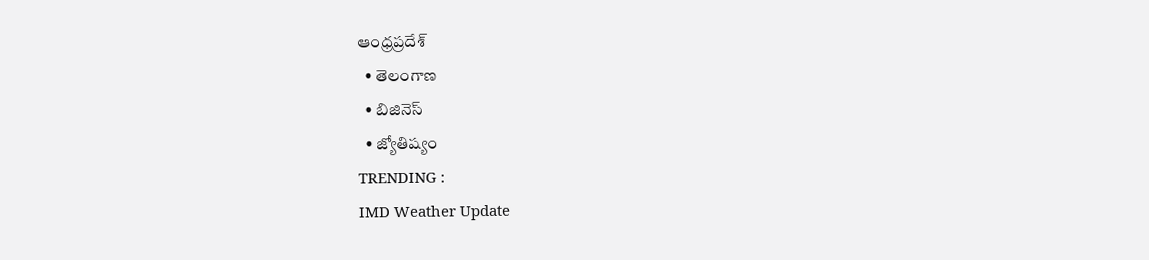ఆంధ్రప్రదేశ్
  • తెలంగాణ
  • బిజినెస్
  • జ్యోతిష్యం
TRENDING :
IMD Weather Update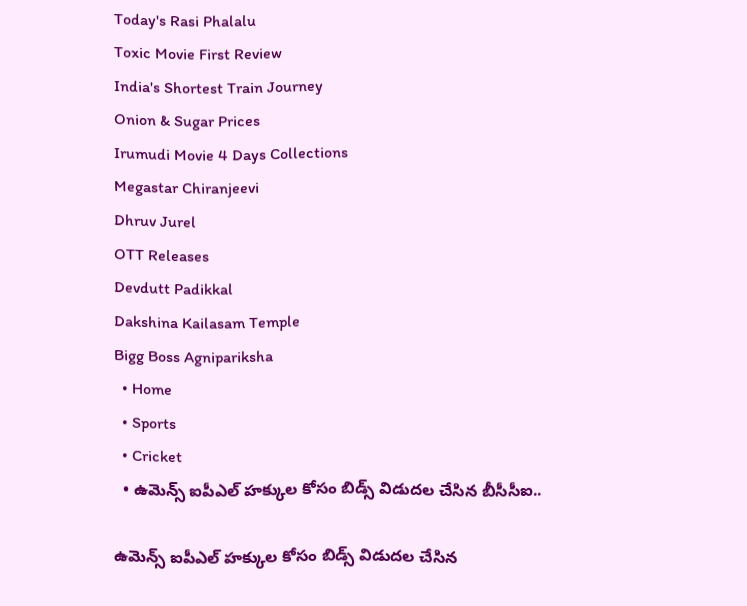Today's Rasi Phalalu
Toxic Movie First Review
India's Shortest Train Journey
Onion & Sugar Prices
Irumudi Movie 4 Days Collections
Megastar Chiranjeevi
Dhruv Jurel
OTT Releases
Devdutt Padikkal
Dakshina Kailasam Temple
Bigg Boss Agnipariksha
  • Home
  • Sports
  • Cricket
  • ఉమెన్స్ ఐపీఎల్ హక్కుల కోసం బిడ్స్ విడుదల చేసిన బీసీసీఐ..

ఉమెన్స్ ఐపీఎల్ హక్కుల కోసం బిడ్స్ విడుదల చేసిన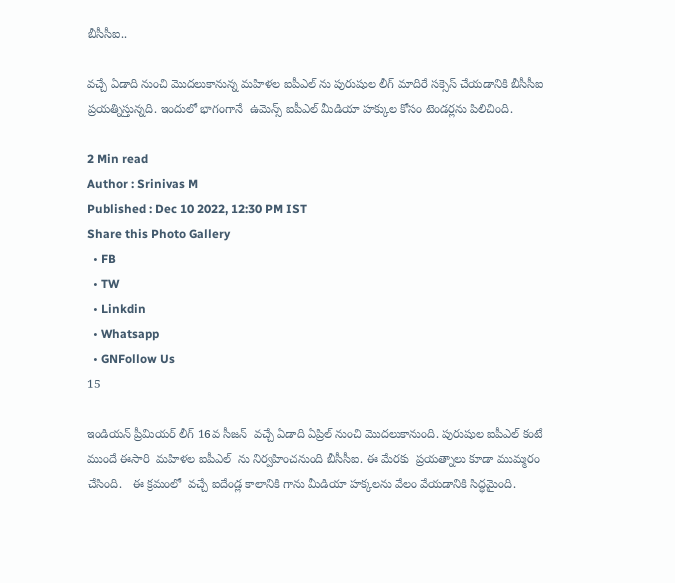బీసీసీఐ..

వచ్చే ఏడాది నుంచి మొదలుకానున్న మహిళల ఐపీఎల్ ను పురుషుల లీగ్ మాదిరే సక్సెస్ చేయడానికి బీసీసీఐ  ప్రయత్నిస్తున్నది. ఇందులో భాగంగానే  ఉమెన్స్ ఐపీఎల్ మీడియా హక్కుల కోసం టెండర్లను పిలిచింది.

2 Min read
Author : Srinivas M
Published : Dec 10 2022, 12:30 PM IST
Share this Photo Gallery
  • FB
  • TW
  • Linkdin
  • Whatsapp
  • GNFollow Us
15

ఇండియన్ ప్రీమియర్ లీగ్ 16వ సీజన్  వచ్చే ఏడాది ఏప్రిల్ నుంచి మొదలుకానుంది. పురుషుల ఐపీఎల్ కంటే ముందే ఈసారి  మహిళల ఐపీఎల్  ను నిర్వహించనుంది బీసీసీఐ. ఈ మేరకు  ప్రయత్నాలు కూడా ముమ్మరం చేసింది.   ఈ క్రమంలో  వచ్చే ఐదేండ్ల కాలానికి గాను మీడియా హక్కలను వేలం వేయడానికి సిద్ధమైంది.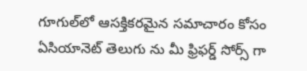గూగుల్‌లో ఆసక్తికరమైన సమాచారం కోసం ఏసియానెట్ తెలుగు ను మీ ఫ్రిఫర్డ్ సోర్స్ గా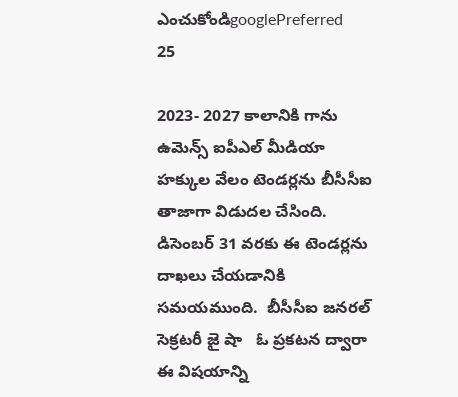ఎంచుకోండిgooglePreferred
25

2023- 2027 కాలానికి గాను ఉమెన్స్ ఐపీఎల్ మీడియా హక్కుల వేలం టెండర్లను బీసీసీఐ తాజాగా విడుదల చేసింది.  డిసెంబర్ 31 వరకు ఈ టెండర్లను  దాఖలు చేయడానికి సమయముంది.  బీసీసీఐ జనరల్ సెక్రటరీ జై షా   ఓ ప్రకటన ద్వారా ఈ విషయాన్ని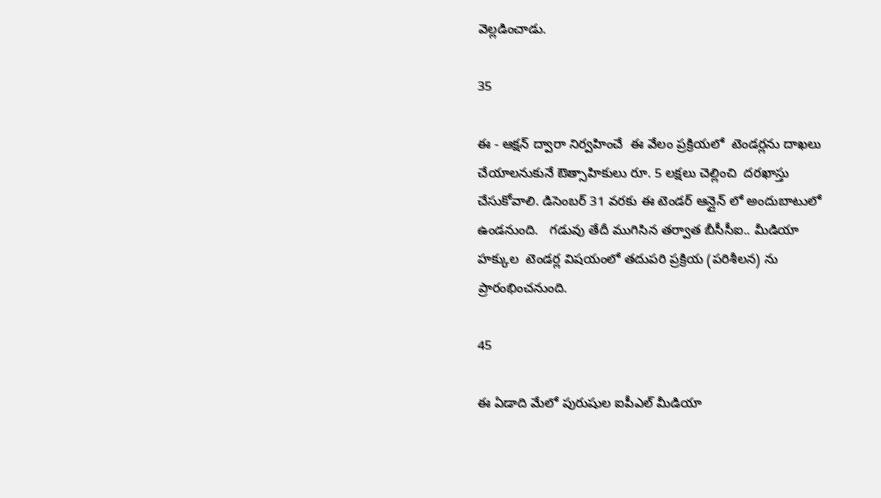వెల్లడించాడు.

35

ఈ - ఆక్షన్ ద్వారా నిర్వహించే  ఈ వేలం ప్రక్రియలో  టెండర్లను దాఖలు చేయాలనుకునే ఔత్సాహికులు రూ. 5 లక్షలు చెల్లించి  దరఖాస్తు చేసుకోవాలి. డిసెంబర్ 31 వరకు ఈ టెండర్ ఆన్లైన్ లో అందుబాటులో ఉండనుంది.   గడువు తేదీ ముగిసిన తర్వాత బీసీసీఐ.. మీడియా హక్కుల  టెండర్ల విషయంలో తదుపరి ప్రక్రియ (పరిశీలన) ను ప్రారంభించనుంది.

45

ఈ ఏడాది మేలో పురుషుల ఐపీఎల్ మీడియా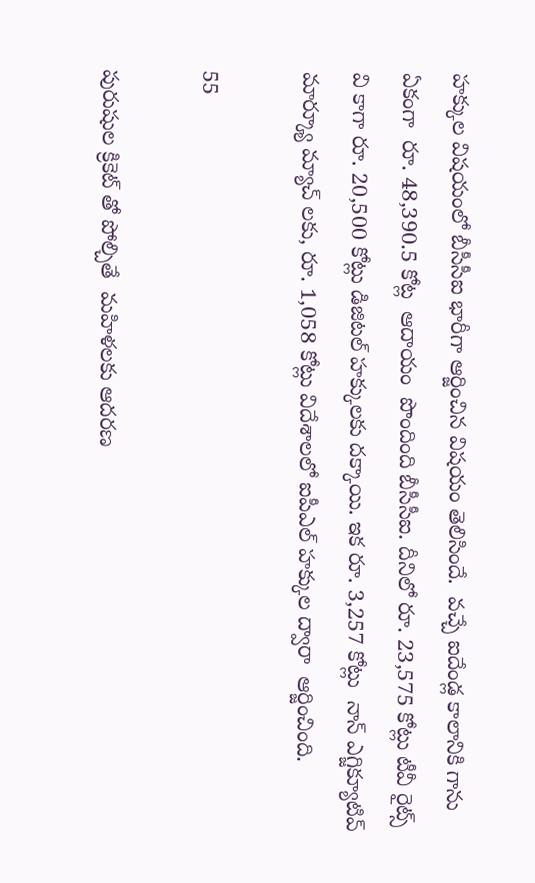హక్కుల విషయంలో బీసీసీఐ భారీగా ఆర్జించిన విషయం తెలిసిందే.  వచ్చే ఐదేండ్ల కాలానికి గాను  ఏకంగా  రూ. 48,390.5 కోట్ల  ఆదాయం  పొందింది బీసీసీఐ. దీనిలో రూ. 23,575 కోట్లు టీవీ రైట్స్ వి కాగా రూ. 20,500 కోట్లు డిజిటల్ హక్కులకు దక్కాయి. ఇక రూ. 3,257 కోట్లు  నాన్ ఎగ్జిక్యూటివ్ మార్క్యూ మ్యాచ్ లకు, రూ. 1,058 కోట్లు విదేశాలలో ఐపీఎల్ హక్కుల ద్వారా  ఆర్జించింది.

55

పురుషుల క్రికెట్ తో పోల్చితే  మహిళలకు ఆదరణ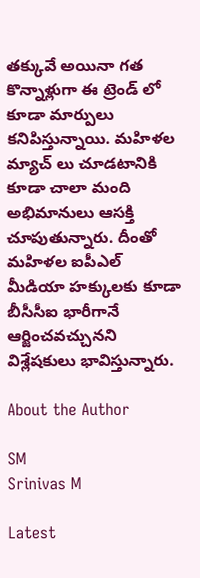తక్కువే అయినా గత కొన్నాళ్లుగా ఈ ట్రెండ్ లో కూడా మార్పులు కనిపిస్తున్నాయి. మహిళల మ్యాచ్ లు చూడటానికి కూడా చాలా మంది  అభిమానులు ఆసక్తి చూపుతున్నారు. దీంతో మహిళల ఐపీఎల్ మీడియా హక్కులకు కూడా బీసీసీఐ భారీగానే ఆర్జించవచ్చునని  విశ్లేషకులు భావిస్తున్నారు.

About the Author

SM
Srinivas M

Latest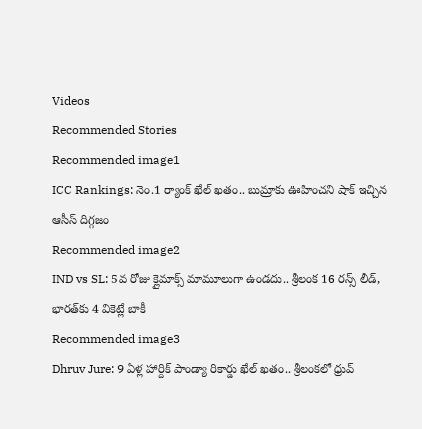Videos
Recommended Stories
Recommended image1
ICC Rankings: నెం.1 ర్యాంక్ ఖేల్ ఖతం.. బుమ్రాకు ఊహించని షాక్ ఇచ్చిన ఆసీస్ దిగ్గజం
Recommended image2
IND vs SL: 5వ రోజు క్లైమాక్స్ మామూలుగా ఉండదు.. శ్రీలంక 16 రన్స్ లీడ్, భారత్‌కు 4 వికెట్లే బాకీ
Recommended image3
Dhruv Jure: 9 ఏళ్ల హార్దిక్ పాండ్యా రికార్డు ఖేల్ ఖతం.. శ్రీలంకలో ధ్రువ్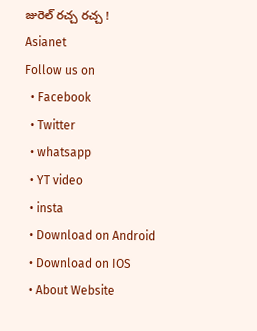జురెల్ రచ్చ రచ్చ !
Asianet
Follow us on
  • Facebook
  • Twitter
  • whatsapp
  • YT video
  • insta
  • Download on Android
  • Download on IOS
  • About Website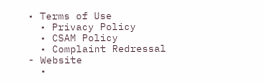• Terms of Use
  • Privacy Policy
  • CSAM Policy
  • Complaint Redressal - Website
  •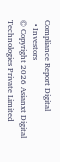Compliance Report Digital
  • Investors
© Copyright 2026 Asianxt Digital Technologies Private Limited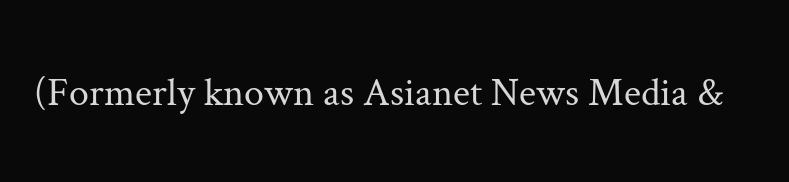(Formerly known as Asianet News Media &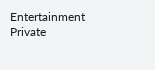Entertainment Private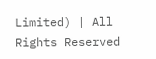Limited) | All Rights Reserved